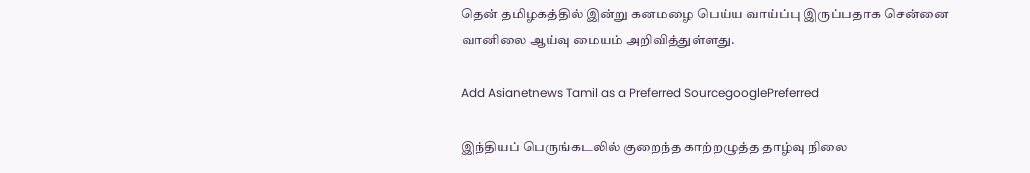தென் தமிழகத்தில் இன்று கனமழை பெய்ய வாய்ப்பு இருப்பதாக சென்னை வானிலை ஆய்வு மையம் அறிவித்துள்ளது.

Add Asianetnews Tamil as a Preferred SourcegooglePreferred

இந்தியப் பெருங்கடலில் குறைந்த காற்றழுத்த தாழ்வு நிலை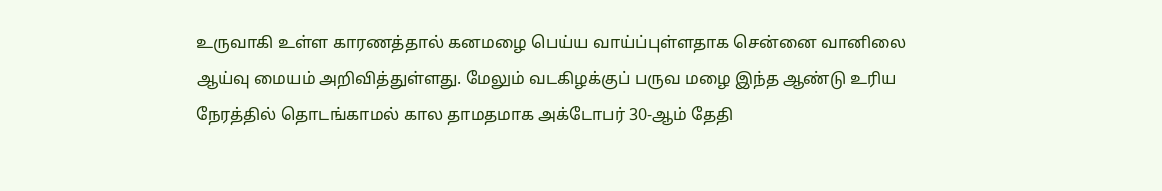உருவாகி உள்ள காரணத்தால் கனமழை பெய்ய வாய்ப்புள்ளதாக சென்னை வானிலை ஆய்வு மையம் அறிவித்துள்ளது. மேலும் வடகிழக்குப் பருவ மழை இந்த ஆண்டு உரிய நேரத்தில் தொடங்காமல் கால தாமதமாக அக்டோபர் 30-ஆம் தேதி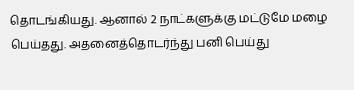தொடங்கியது. ஆனால் 2 நாட்களுக்கு மட்டுமே மழை பெய்தது. அதனைத்தொடர்ந்து பனி பெய்து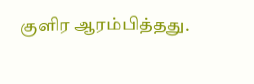குளிர ஆரம்பித்தது.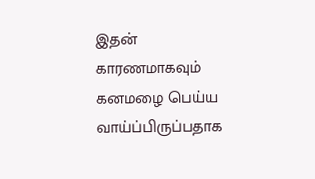இதன் காரணமாகவும் கனமழை பெய்ய வாய்ப்பிருப்பதாக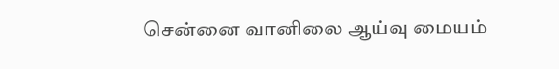சென்னை வானிலை ஆய்வு மையம்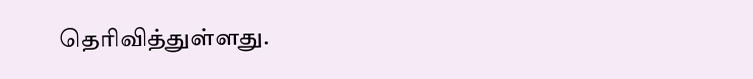தெரிவித்துள்ளது.